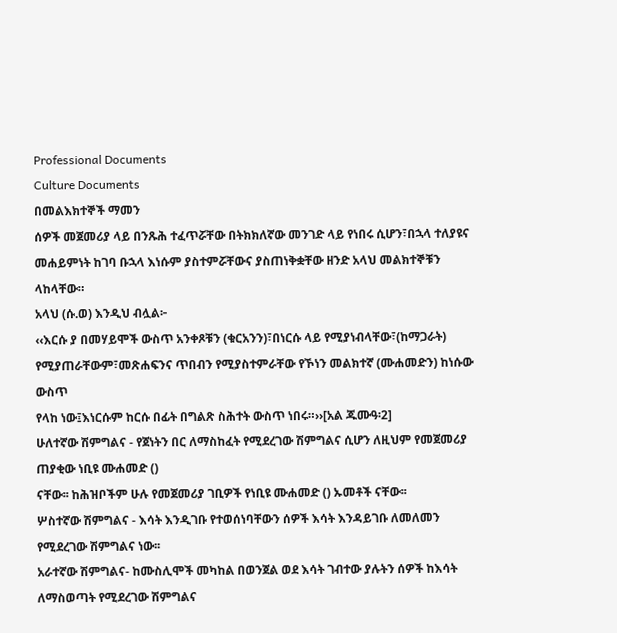Professional Documents
Culture Documents
በመልእክተኞች ማመን
ሰዎች መጀመሪያ ላይ በንጹሕ ተፈጥሯቸው በትክክለኛው መንገድ ላይ የነበሩ ሲሆን፣በኋላ ተለያዩና
መሐይምነት ከገባ ቡኋላ እነሱም ያስተምሯቸውና ያስጠነቅቋቸው ዘንድ አላህ መልክተኞቹን ላከላቸው።
አላህ (ሱ.ወ) እንዲህ ብሏል፦
‹‹እርሱ ያ በመሃይሞች ውስጥ አንቀጾቹን (ቁርአንን)፣በነርሱ ላይ የሚያነብላቸው፣(ከማጋራት)
የሚያጠራቸውም፣መጽሐፍንና ጥበብን የሚያስተምራቸው የኾነን መልክተኛ (ሙሐመድን) ከነሱው ውስጥ
የላከ ነው፤እነርሱም ከርሱ በፊት በግልጽ ስሕተት ውስጥ ነበሩ።››[አል ጁሙዓ፡2]
ሁለተኛው ሽምግልና - የጀነትን በር ለማስከፈት የሚደረገው ሽምግልና ሲሆን ለዚህም የመጀመሪያ ጠያቂው ነቢዩ ሙሐመድ ()
ናቸው፡፡ ከሕዝቦችም ሁሉ የመጀመሪያ ገቢዎች የነቢዩ ሙሐመድ () ኡመቶች ናቸው፡፡
ሦስተኛው ሽምግልና - እሳት እንዲገቡ የተወሰነባቸውን ሰዎች እሳት እንዳይገቡ ለመለመን የሚደረገው ሽምግልና ነው፡፡
አራተኛው ሽምግልና- ከሙስሊሞች መካከል በወንጀል ወደ እሳት ገብተው ያሉትን ሰዎች ከእሳት ለማስወጣት የሚደረገው ሽምግልና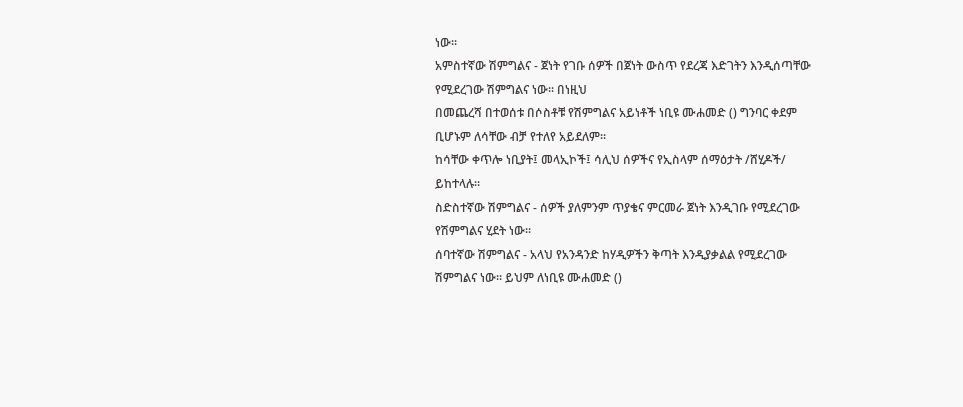ነው፡፡
አምስተኛው ሽምግልና - ጀነት የገቡ ሰዎች በጀነት ውስጥ የደረጃ እድገትን እንዲሰጣቸው የሚደረገው ሽምግልና ነው፡፡ በነዚህ
በመጨረሻ በተወሰቱ በሶስቶቹ የሽምግልና አይነቶች ነቢዩ ሙሐመድ () ግንባር ቀደም ቢሆኑም ለሳቸው ብቻ የተለየ አይደለም፡፡
ከሳቸው ቀጥሎ ነቢያት፤ መላኢኮች፤ ሳሊህ ሰዎችና የኢስላም ሰማዕታት /ሸሂዶች/ ይከተላሉ፡፡
ስድስተኛው ሽምግልና - ሰዎች ያለምንም ጥያቄና ምርመራ ጀነት እንዲገቡ የሚደረገው የሽምግልና ሂደት ነው፡፡
ሰባተኛው ሽምግልና - አላህ የአንዳንድ ከሃዲዎችን ቅጣት እንዲያቃልል የሚደረገው ሽምግልና ነው፡፡ ይህም ለነቢዩ ሙሐመድ ()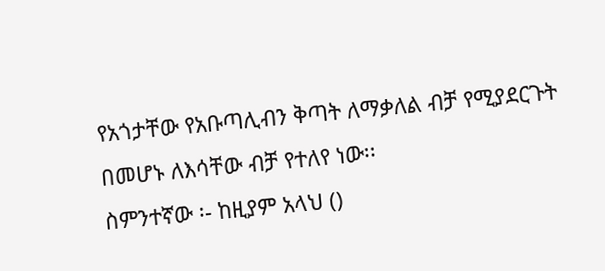የአጎታቸው የአቡጣሊብን ቅጣት ለማቃለል ብቻ የሚያደርጉት በመሆኑ ለእሳቸው ብቻ የተለየ ነው፡፡
ስምንተኛው ፡- ከዚያም አላህ ()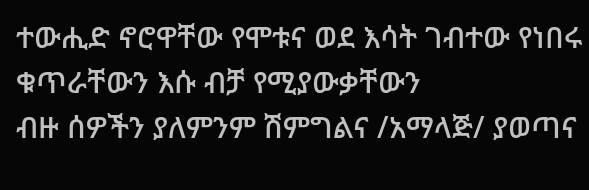ተውሒድ ኖሮዋቸው የሞቱና ወደ እሳት ገብተው የነበሩ ቁጥራቸውን እሱ ብቻ የሚያውቃቸውን
ብዙ ሰዎችን ያለምንም ሽምግልና /አማላጅ/ ያወጣና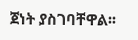ጀነት ያስገባቸዋል፡፡